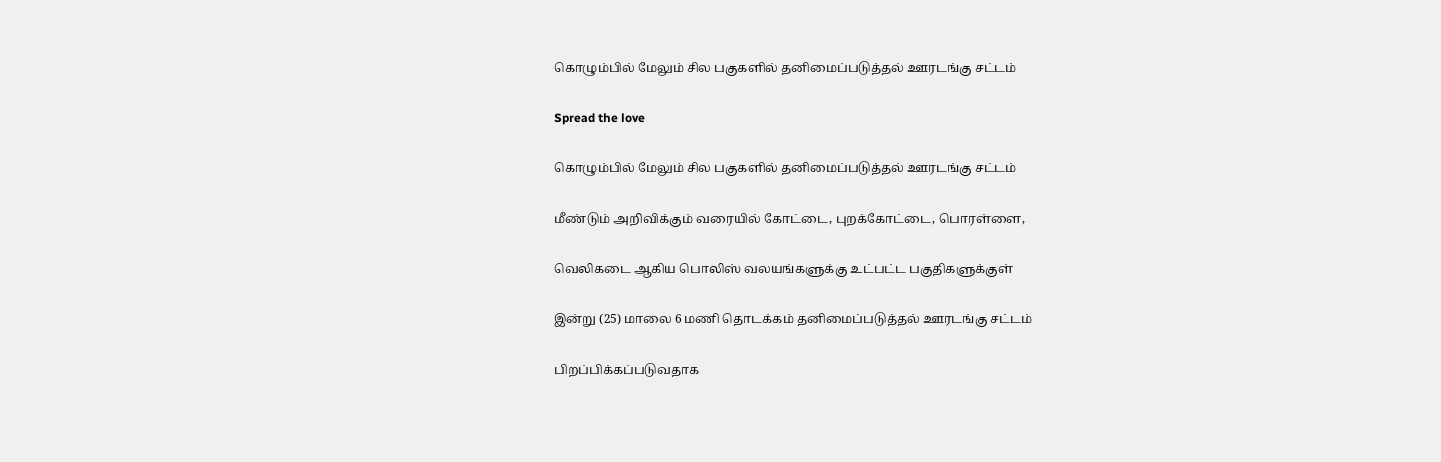கொழும்பில் மேலும் சில பகுகளில் தனிமைப்படுத்தல் ஊரடங்கு சட்டம்

Spread the love

கொழும்பில் மேலும் சில பகுகளில் தனிமைப்படுத்தல் ஊரடங்கு சட்டம்

மீண்டும் அறிவிக்கும் வரையில் கோட்டை, புறக்கோட்டை, பொரள்ளை,

வெலிகடை ஆகிய பொலிஸ் வலயங்களுக்கு உட்பட்ட பகுதிகளுக்குள்

இன்று (25) மாலை 6 மணி தொடக்கம் தனிமைப்படுத்தல் ஊரடங்கு சட்டம்

பிறப்பிக்கப்படுவதாக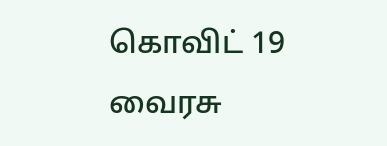கொவிட் 19 வைரசு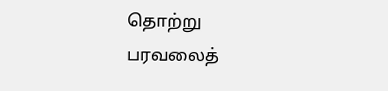தொற்று பரவலைத்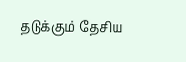தடுக்கும் தேசிய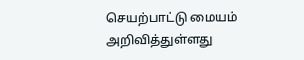செயற்பாட்டு மையம் அறிவித்துள்ளது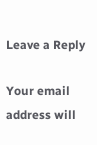Leave a Reply

Your email address will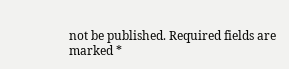not be published. Required fields are marked *